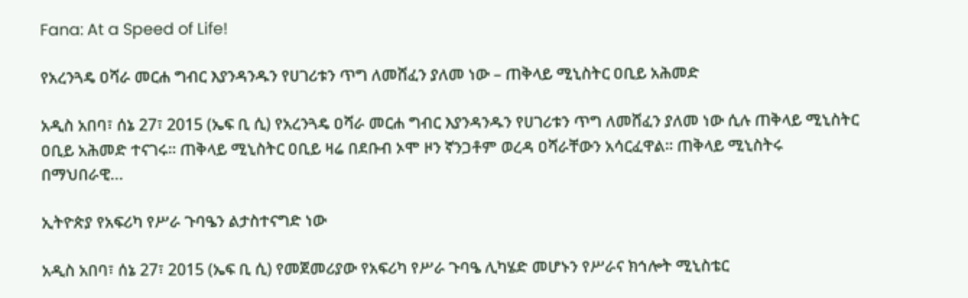Fana: At a Speed of Life!

የአረንጓዴ ዐሻራ መርሐ ግብር እያንዳንዱን የሀገሪቱን ጥግ ለመሸፈን ያለመ ነው – ጠቅላይ ሚኒስትር ዐቢይ አሕመድ

አዲስ አበባ፣ ሰኔ 27፣ 2015 (ኤፍ ቢ ሲ) የአረንጓዴ ዐሻራ መርሐ ግብር እያንዳንዱን የሀገሪቱን ጥግ ለመሸፈን ያለመ ነው ሲሉ ጠቅላይ ሚኒስትር ዐቢይ አሕመድ ተናገሩ፡፡ ጠቅላይ ሚኒስትር ዐቢይ ዛሬ በደቡብ ኦሞ ዞን ኛንጋቶም ወረዳ ዐሻራቸውን አሳርፈዋል፡፡ ጠቅላይ ሚኒስትሩ በማህበራዊ…

ኢትዮጵያ የአፍሪካ የሥራ ጉባዔን ልታስተናግድ ነው

አዲስ አበባ፣ ሰኔ 27፣ 2015 (ኤፍ ቢ ሲ) የመጀመሪያው የአፍሪካ የሥራ ጉባዔ ሊካሄድ መሆኑን የሥራና ክኅሎት ሚኒስቴር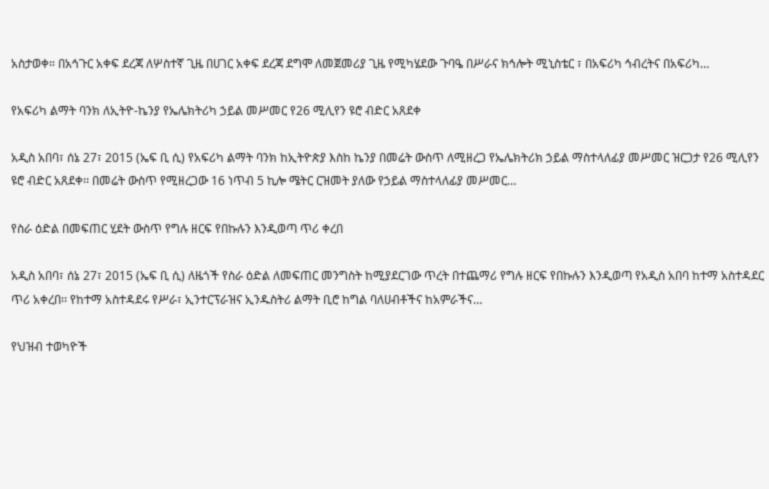አስታወቀ። በአኅጉር አቀፍ ደረጃ ለሦስተኛ ጊዜ በሀገር አቀፍ ደረጃ ደግሞ ለመጀመሪያ ጊዜ የሚካሄደው ጉባዔ በሥራና ክኅሎት ሚኒስቴር ፣ በአፍሪካ ኅብረትና በአፍሪካ…

የአፍሪካ ልማት ባንክ ለኢትዮ-ኬንያ የኤሌክትሪካ ኃይል መሥመር የ26 ሚሊየን ዩሮ ብድር አጸደቀ

አዲስ አበባ፣ ሰኔ 27፣ 2015 (ኤፍ ቢ ሲ) የአፍሪካ ልማት ባንክ ከኢትዮጵያ እስከ ኬንያ በመሬት ውስጥ ለሚዘረጋ የኤሌክትሪክ ኃይል ማስተላለፊያ መሥመር ዝርጋታ የ26 ሚሊየን ዩሮ ብድር አጸደቀ፡፡ በመሬት ውስጥ የሚዘረጋው 16 ነጥብ 5 ኪሎ ሜትር ርዝመት ያለው የኃይል ማስተላለፊያ መሥመር…

የስራ ዕድል በመፍጠር ሂደት ውስጥ የግሉ ዘርፍ የበኩሉን እንዲወጣ ጥሪ ቀረበ

አዲስ አበባ፣ ሰኔ 27፣ 2015 (ኤፍ ቢ ሲ) ለዜጎች የስራ ዕድል ለመፍጠር መንግስት ከሚያደርገው ጥረት በተጨማሪ የግሉ ዘርፍ የበኩሉን እንዲወጣ የአዲስ አበባ ከተማ አስተዳደር ጥሪ አቀረበ፡፡ የከተማ አስተዳደሩ የሥራ፣ ኢንተርፕራዝና ኢንዱስትሪ ልማት ቢሮ ከግል ባለሀብቶችና ከአምራችና…

የህዝብ ተወካዮች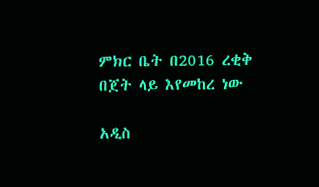ምክር ቤት በ2016 ረቂቅ በጀት ላይ እየመከረ ነው

አዲስ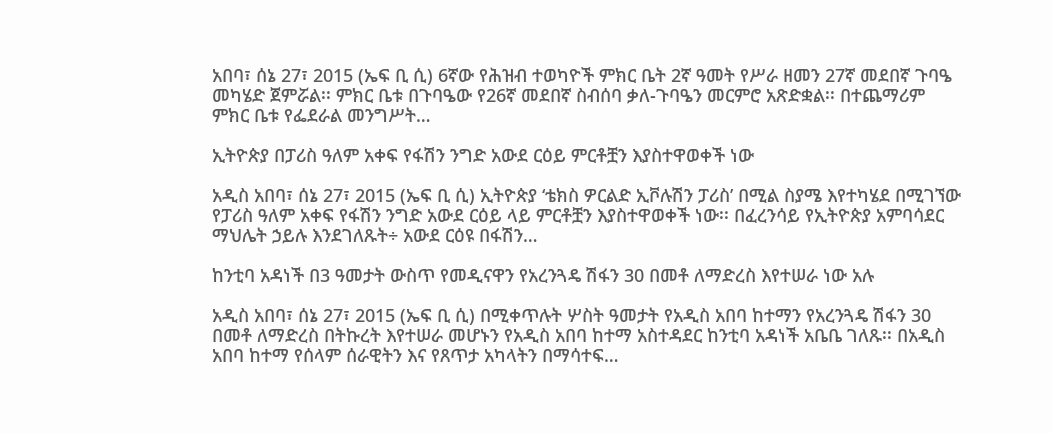አበባ፣ ሰኔ 27፣ 2015 (ኤፍ ቢ ሲ) 6ኛው የሕዝብ ተወካዮች ምክር ቤት 2ኛ ዓመት የሥራ ዘመን 27ኛ መደበኛ ጉባዔ መካሄድ ጀምሯል፡፡ ምክር ቤቱ በጉባዔው የ26ኛ መደበኛ ስብሰባ ቃለ-ጉባዔን መርምሮ አጽድቋል፡፡ በተጨማሪም ምክር ቤቱ የፌደራል መንግሥት…

ኢትዮጵያ በፓሪስ ዓለም አቀፍ የፋሽን ንግድ አውደ ርዕይ ምርቶቿን እያስተዋወቀች ነው

አዲስ አበባ፣ ሰኔ 27፣ 2015 (ኤፍ ቢ ሲ) ኢትዮጵያ ‘ቴክስ ዎርልድ ኢቮሉሽን ፓሪስ’ በሚል ስያሜ እየተካሄደ በሚገኘው የፓሪስ ዓለም አቀፍ የፋሽን ንግድ አውደ ርዕይ ላይ ምርቶቿን እያስተዋወቀች ነው፡፡ በፈረንሳይ የኢትዮጵያ አምባሳደር ማህሌት ኃይሉ እንደገለጹት÷ አውደ ርዕዩ በፋሽን…

ከንቲባ አዳነች በ3 ዓመታት ውስጥ የመዲናዋን የአረንጓዴ ሽፋን 30 በመቶ ለማድረስ እየተሠራ ነው አሉ

አዲስ አበባ፣ ሰኔ 27፣ 2015 (ኤፍ ቢ ሲ) በሚቀጥሉት ሦስት ዓመታት የአዲስ አበባ ከተማን የአረንጓዴ ሽፋን 30 በመቶ ለማድረስ በትኩረት እየተሠራ መሆኑን የአዲስ አበባ ከተማ አስተዳደር ከንቲባ አዳነች አቤቤ ገለጹ፡፡ በአዲስ አበባ ከተማ የሰላም ሰራዊትን እና የጸጥታ አካላትን በማሳተፍ…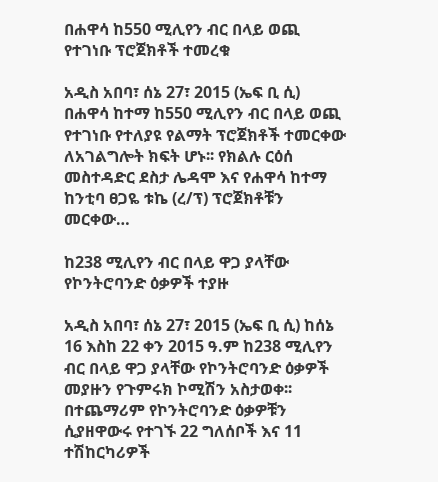በሐዋሳ ከ550 ሚሊየን ብር በላይ ወጪ የተገነቡ ፕሮጀክቶች ተመረቁ

አዲስ አበባ፣ ሰኔ 27፣ 2015 (ኤፍ ቢ ሲ) በሐዋሳ ከተማ ከ550 ሚሊየን ብር በላይ ወጪ የተገነቡ የተለያዩ የልማት ፕሮጀክቶች ተመርቀው ለአገልግሎት ክፍት ሆኑ፡፡ የክልሉ ርዕሰ መስተዳድር ደስታ ሌዳሞ እና የሐዋሳ ከተማ ከንቲባ ፀጋዬ ቱኬ (ረ/ፕ) ፕሮጀክቶቹን መርቀው…

ከ238 ሚሊየን ብር በላይ ዋጋ ያላቸው የኮንትሮባንድ ዕቃዎች ተያዙ

አዲስ አበባ፣ ሰኔ 27፣ 2015 (ኤፍ ቢ ሲ) ከሰኔ 16 እስከ 22 ቀን 2015 ዓ.ም ከ238 ሚሊየን ብር በላይ ዋጋ ያላቸው የኮንትሮባንድ ዕቃዎች መያዙን የጉምሩክ ኮሚሽን አስታወቀ፡፡ በተጨማሪም የኮንትሮባንድ ዕቃዎቹን ሲያዘዋውሩ የተገኙ 22 ግለሰቦች እና 11 ተሽከርካሪዎች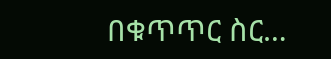በቁጥጥር ስር…